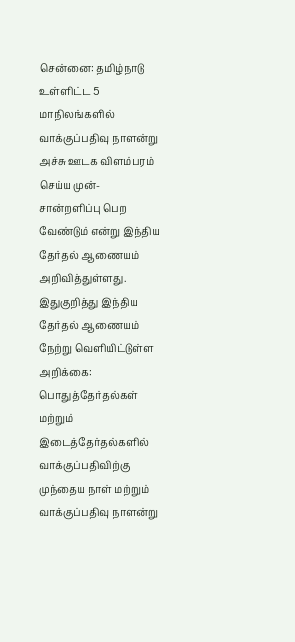சென்னை: தமிழ்நாடு உள்ளிட்ட 5 மாநிலங்களில் வாக்குப்பதிவு நாளன்று அச்சு ஊடக விளம்பரம் செய்ய முன்-சான்றளிப்பு பெற வேண்டும் என்று இந்திய தேர்தல் ஆணையம் அறிவித்துள்ளது. இதுகுறித்து இந்திய தேர்தல் ஆணையம் நேற்று வெளியிட்டுள்ள அறிக்கை: பொதுத்தேர்தல்கள் மற்றும் இடைத்தேர்தல்களில் வாக்குப்பதிவிற்கு முந்தைய நாள் மற்றும் வாக்குப்பதிவு நாளன்று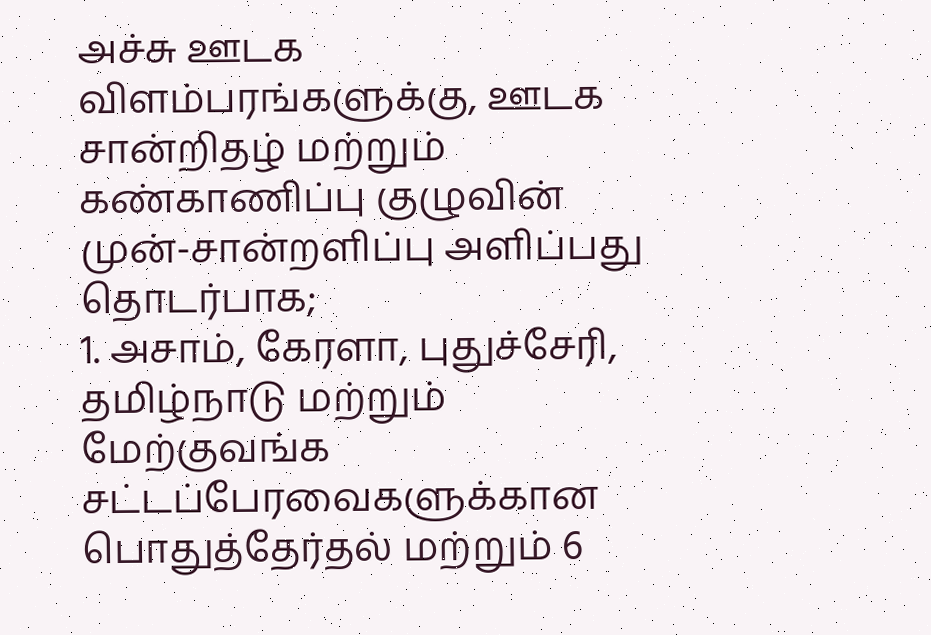அச்சு ஊடக விளம்பரங்களுக்கு, ஊடக சான்றிதழ் மற்றும் கண்காணிப்பு குழுவின் முன்-சான்றளிப்பு அளிப்பது தொடர்பாக;
1. அசாம், கேரளா, புதுச்சேரி, தமிழ்நாடு மற்றும் மேற்குவங்க சட்டப்பேரவைகளுக்கான பொதுத்தேர்தல் மற்றும் 6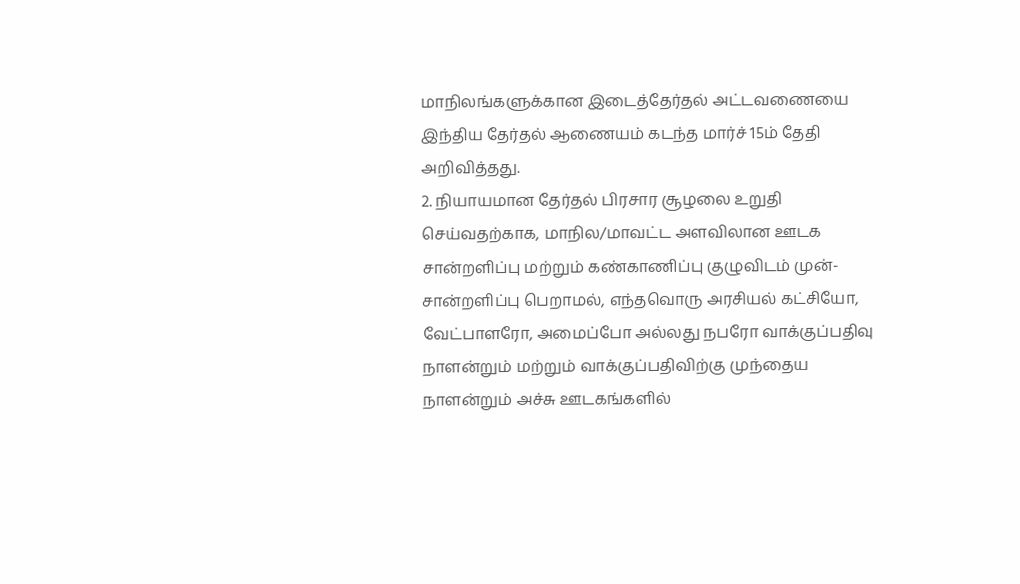மாநிலங்களுக்கான இடைத்தேர்தல் அட்டவணையை இந்திய தேர்தல் ஆணையம் கடந்த மார்ச் 15ம் தேதி அறிவித்தது.
2. நியாயமான தேர்தல் பிரசார சூழலை உறுதி செய்வதற்காக, மாநில/மாவட்ட அளவிலான ஊடக சான்றளிப்பு மற்றும் கண்காணிப்பு குழுவிடம் முன்-சான்றளிப்பு பெறாமல், எந்தவொரு அரசியல் கட்சியோ, வேட்பாளரோ, அமைப்போ அல்லது நபரோ வாக்குப்பதிவு நாளன்றும் மற்றும் வாக்குப்பதிவிற்கு முந்தைய நாளன்றும் அச்சு ஊடகங்களில்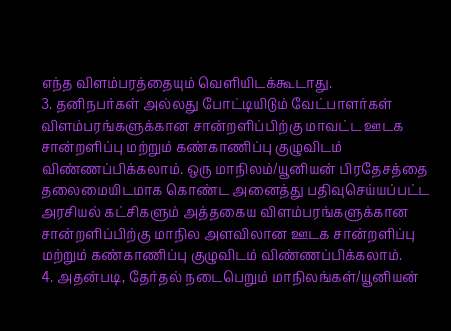எந்த விளம்பரத்தையும் வெளியிடக்கூடாது.
3. தனிநபர்கள் அல்லது போட்டியிடும் வேட்பாளர்கள் விளம்பரங்களுக்கான சான்றளிப்பிற்கு மாவட்ட ஊடக சான்றளிப்பு மற்றும் கண்காணிப்பு குழுவிடம் விண்ணப்பிக்கலாம். ஒரு மாநிலம்/யூனியன் பிரதேசத்தை தலைமையிடமாக கொண்ட அனைத்து பதிவுசெய்யப்பட்ட அரசியல் கட்சிகளும் அத்தகைய விளம்பரங்களுக்கான சான்றளிப்பிற்கு மாநில அளவிலான ஊடக சான்றளிப்பு மற்றும் கண்காணிப்பு குழுவிடம் விண்ணப்பிக்கலாம்.
4. அதன்படி, தேர்தல் நடைபெறும் மாநிலங்கள்/யூனியன்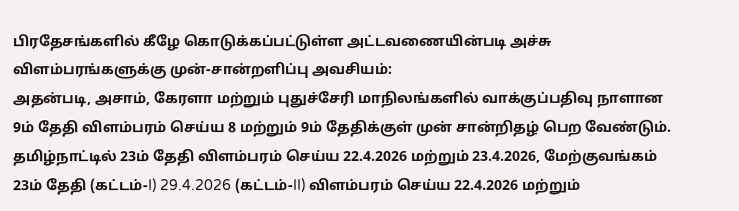பிரதேசங்களில் கீழே கொடுக்கப்பட்டுள்ள அட்டவணையின்படி அச்சு விளம்பரங்களுக்கு முன்-சான்றளிப்பு அவசியம்:
அதன்படி, அசாம், கேரளா மற்றும் புதுச்சேரி மாநிலங்களில் வாக்குப்பதிவு நாளான 9ம் தேதி விளம்பரம் செய்ய 8 மற்றும் 9ம் தேதிக்குள் முன் சான்றிதழ் பெற வேண்டும்.
தமிழ்நாட்டில் 23ம் தேதி விளம்பரம் செய்ய 22.4.2026 மற்றும் 23.4.2026, மேற்குவங்கம் 23ம் தேதி (கட்டம்-I) 29.4.2026 (கட்டம்-II) விளம்பரம் செய்ய 22.4.2026 மற்றும்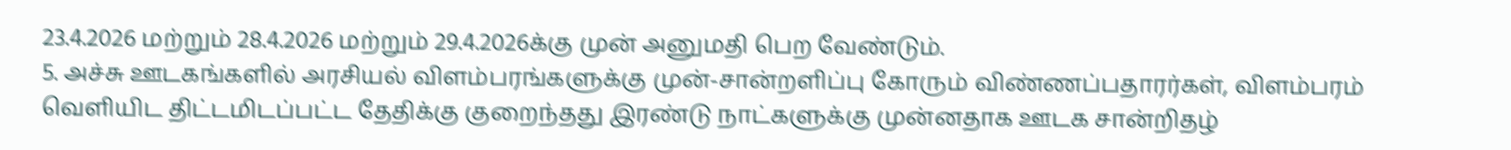23.4.2026 மற்றும் 28.4.2026 மற்றும் 29.4.2026க்கு முன் அனுமதி பெற வேண்டும்.
5. அச்சு ஊடகங்களில் அரசியல் விளம்பரங்களுக்கு முன்-சான்றளிப்பு கோரும் விண்ணப்பதாரர்கள், விளம்பரம் வெளியிட திட்டமிடப்பட்ட தேதிக்கு குறைந்தது இரண்டு நாட்களுக்கு முன்னதாக ஊடக சான்றிதழ்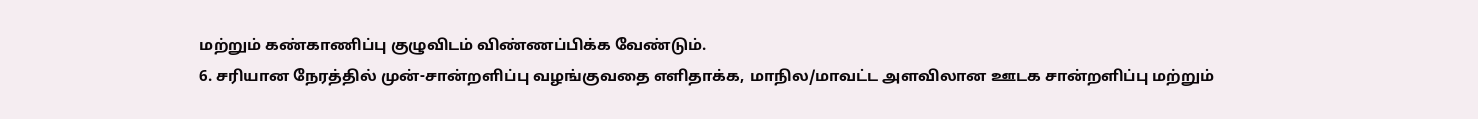மற்றும் கண்காணிப்பு குழுவிடம் விண்ணப்பிக்க வேண்டும்.
6. சரியான நேரத்தில் முன்-சான்றளிப்பு வழங்குவதை எளிதாக்க, மாநில/மாவட்ட அளவிலான ஊடக சான்றளிப்பு மற்றும்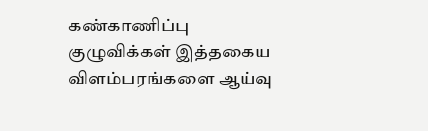கண்காணிப்பு குழுவிக்கள் இத்தகைய விளம்பரங்களை ஆய்வு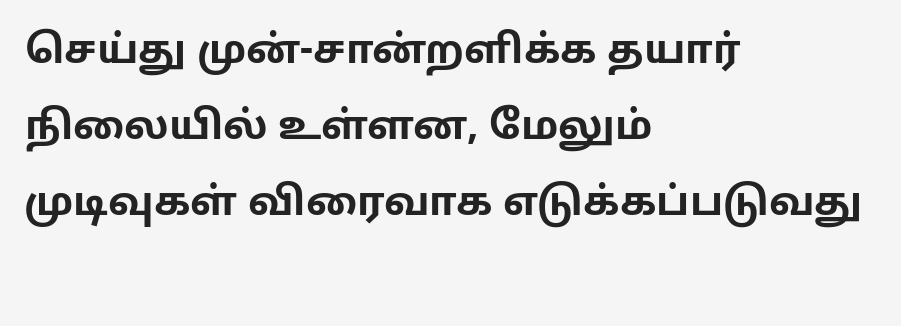செய்து முன்-சான்றளிக்க தயார் நிலையில் உள்ளன, மேலும் முடிவுகள் விரைவாக எடுக்கப்படுவது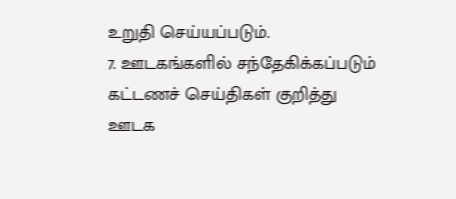உறுதி செய்யப்படும்.
7. ஊடகங்களில் சந்தேகிக்கப்படும் கட்டணச் செய்திகள் குறித்து ஊடக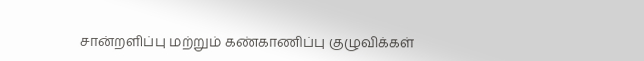சான்றளிப்பு மற்றும் கண்காணிப்பு குழுவிக்கள்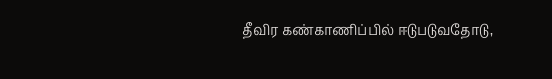தீவிர கண்காணிப்பில் ஈடுபடுவதோடு,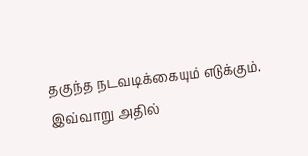தகுந்த நடவடிக்கையும் எடுக்கும். இவ்வாறு அதில்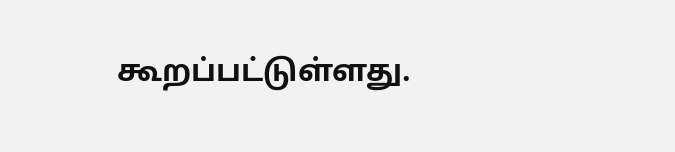கூறப்பட்டுள்ளது.